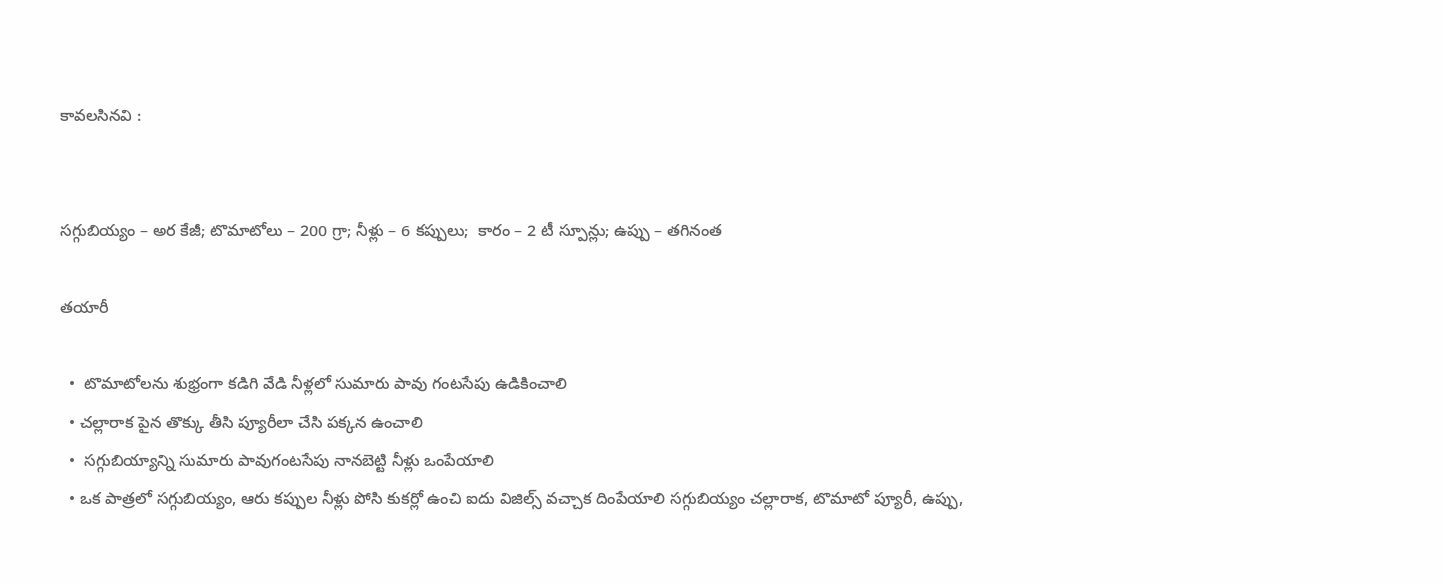కావలసినవి :


సగ్గుబియ్యం – అర కేజీ; టొమాటోలు – 200 గ్రా; నీళ్లు – 6 కప్పులు;  కారం – 2 టీ స్పూన్లు; ఉప్పు – తగినంత

తయారీ

  •  టొమాటోలను శుభ్రంగా కడిగి వేడి నీళ్లలో సుమారు పావు గంటసేపు ఉడికించాలి
  • చల్లారాక పైన తొక్కు తీసి ప్యూరీలా చేసి పక్కన ఉంచాలి
  •  సగ్గుబియ్యాన్ని సుమారు పావుగంటసేపు నానబెట్టి నీళ్లు ఒంపేయాలి
  • ఒక పాత్రలో సగ్గుబియ్యం, ఆరు కప్పుల నీళ్లు పోసి కుకర్లో ఉంచి ఐదు విజిల్స్ వచ్చాక దింపేయాలి సగ్గుబియ్యం చల్లారాక, టొమాటో ప్యూరీ, ఉప్పు,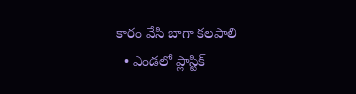కారం వేసి బాగా కలపాలి
  • ఎండలో ప్లాస్టిక్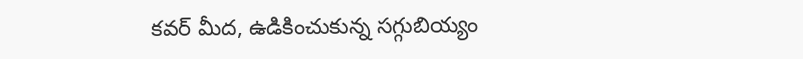కవర్ మీద, ఉడికించుకున్న సగ్గుబియ్యం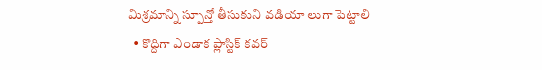మిశ్రమాన్ని స్పూన్తో తీసుకుని వడియా లుగా పెట్టాలి
  • కొద్దిగా ఎండాక ప్లాస్టిక్ కవర్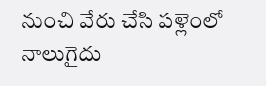నుంచి వేరు చేసి పళ్లెంలో నాలుగైదు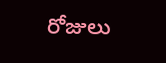రోజులు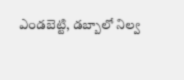ఎండబెట్టి, డబ్బాలో నిల్వ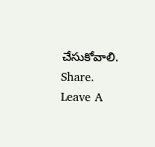చేసుకోవాలి.
Share.
Leave A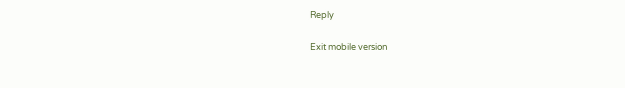Reply

Exit mobile version